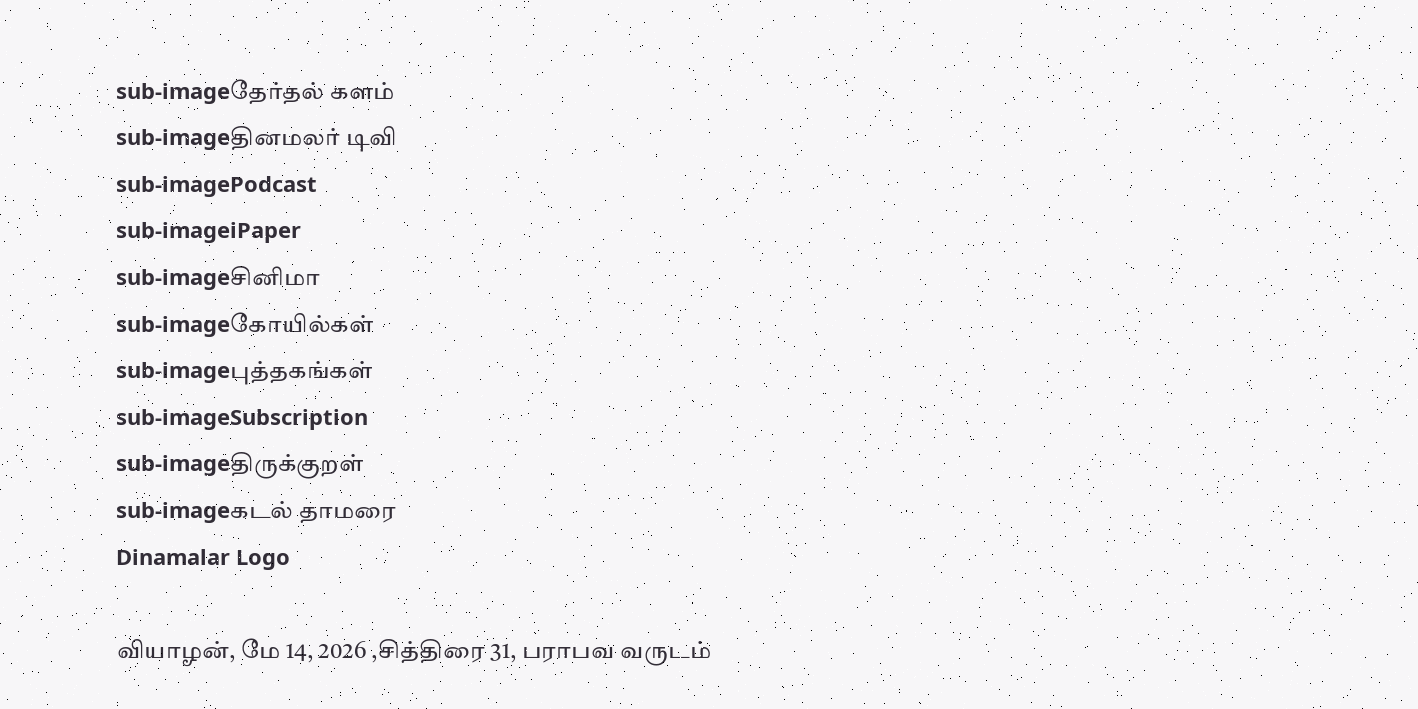sub-imageதேர்தல் களம்
sub-imageதினமலர் டிவி
sub-imagePodcast
sub-imageiPaper
sub-imageசினிமா
sub-imageகோயில்கள்
sub-imageபுத்தகங்கள்
sub-imageSubscription
sub-imageதிருக்குறள்
sub-imageகடல் தாமரை
Dinamalar Logo

வியாழன், மே 14, 2026 ,சித்திரை 31, பராபவ வருடம்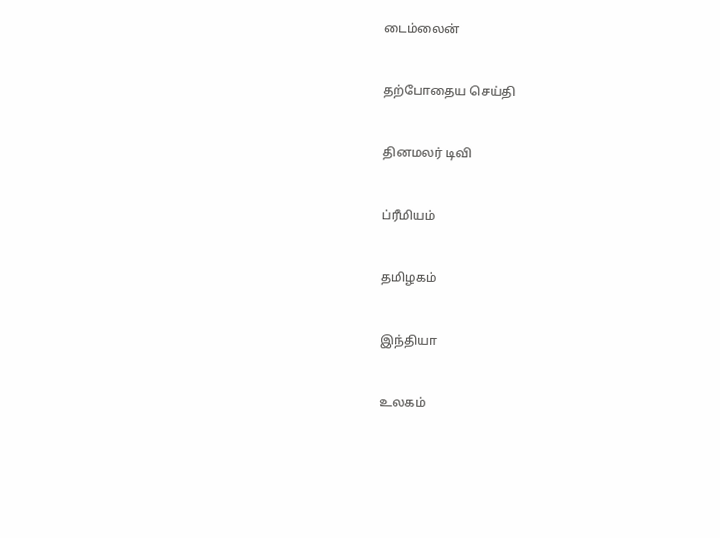டைம்லைன்


தற்போதைய செய்தி


தினமலர் டிவி


ப்ரீமியம்


தமிழகம்


இந்தியா


உலகம்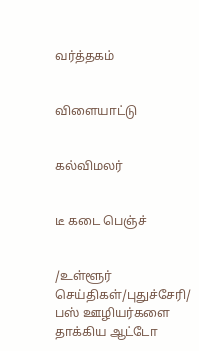வர்த்தகம்


விளையாட்டு


கல்விமலர்


டீ கடை பெஞ்ச்


/உள்ளூர் செய்திகள்/புதுச்சேரி/ பஸ் ஊழியர்களை தாக்கிய ஆட்டோ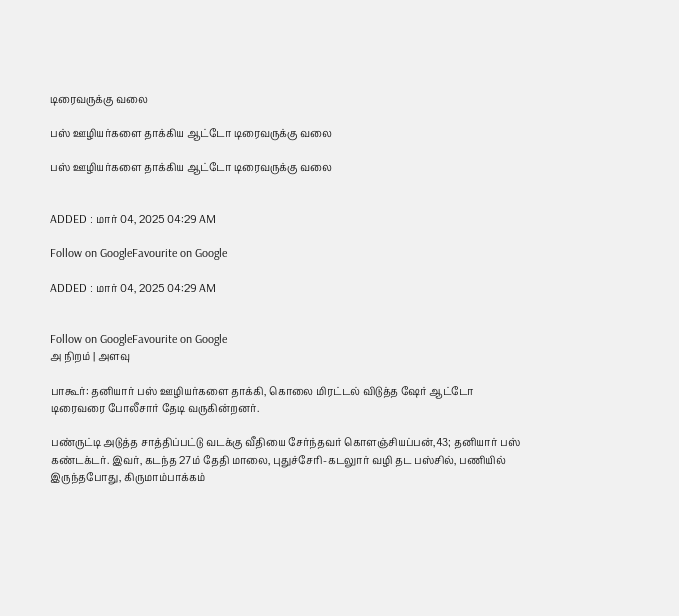டிரைவருக்கு வலை

பஸ் ஊழியர்களை தாக்கிய ஆட்டோ டிரைவருக்கு வலை

பஸ் ஊழியர்களை தாக்கிய ஆட்டோ டிரைவருக்கு வலை


ADDED : மார் 04, 2025 04:29 AM

Follow on GoogleFavourite on Google

ADDED : மார் 04, 2025 04:29 AM


Follow on GoogleFavourite on Google
அ நிறம் | அளவு

பாகூர்: தனியார் பஸ் ஊழியர்களை தாக்கி, கொலை மிரட்டல் விடுத்த ஷேர் ஆட்டோ டிரைவரை போலீசார் தேடி வருகின்றனர்.

பண்ருட்டி அடுத்த சாத்திப்பட்டு வடக்கு வீதியை சேர்ந்தவர் கொளஞ்சியப்பன்,43; தனியார் பஸ் கண்டக்டர். இவர், கடந்த 27ம் தேதி மாலை, புதுச்சேரி-கடலுார் வழி தட பஸ்சில், பணியில் இருந்தபோது, கிருமாம்பாக்கம்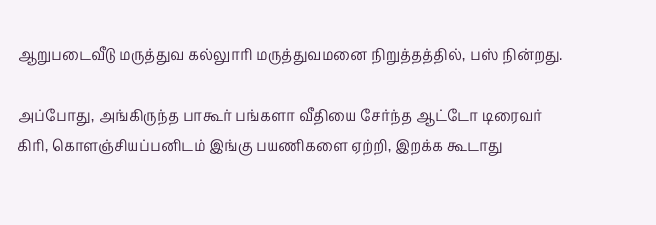ஆறுபடைவீடு மருத்துவ கல்லுாரி மருத்துவமனை நிறுத்தத்தில், பஸ் நின்றது.

அப்போது, அங்கிருந்த பாகூர் பங்களா வீதியை சேர்ந்த ஆட்டோ டிரைவர் கிரி, கொளஞ்சியப்பனிடம் இங்கு பயணிகளை ஏற்றி, இறக்க கூடாது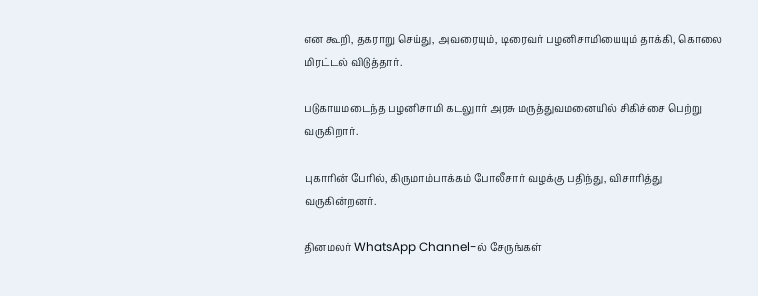என கூறி, தகராறு செய்து, அவரையும், டிரைவர் பழனிசாமியையும் தாக்கி, கொலை மிரட்டல் விடுத்தார்.

படுகாயமடைந்த பழனிசாமி கடலுார் அரசு மருத்துவமனையில் சிகிச்சை பெற்று வருகிறார்.

புகாரின் பேரில், கிருமாம்பாக்கம் போலீசார் வழக்கு பதிந்து, விசாரித்து வருகின்றனர்.

தினமலர் WhatsApp Channel-ல் சேருங்கள்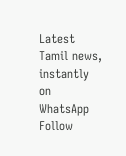Latest Tamil news, instantly on WhatsApp
Follow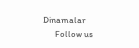Dinamalar
      Follow us